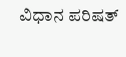ವಿಧಾನ ಪರಿಷತ್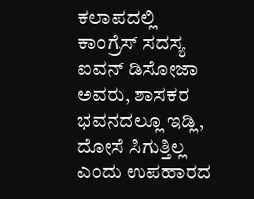ಕಲಾಪದಲ್ಲಿ ಕಾಂಗ್ರೆಸ್ ಸದಸ್ಯ ಐವನ್ ಡಿಸೋಜಾ ಅವರು, ಶಾಸಕರ ಭವನದಲ್ಲೂ ಇಡ್ಲಿ, ದೋಸೆ ಸಿಗುತ್ತಿಲ್ಲ ಎಂದು ಉಪಹಾರದ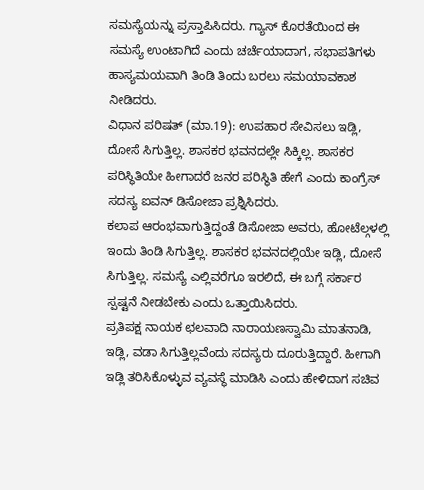ಸಮಸ್ಯೆಯನ್ನು ಪ್ರಸ್ತಾಪಿಸಿದರು. ಗ್ಯಾಸ್ ಕೊರತೆಯಿಂದ ಈ ಸಮಸ್ಯೆ ಉಂಟಾಗಿದೆ ಎಂದು ಚರ್ಚೆಯಾದಾಗ, ಸಭಾಪತಿಗಳು ಹಾಸ್ಯಮಯವಾಗಿ ತಿಂಡಿ ತಿಂದು ಬರಲು ಸಮಯಾವಕಾಶ ನೀಡಿದರು.
ವಿಧಾನ ಪರಿಷತ್ (ಮಾ.19): ಉಪಹಾರ ಸೇವಿಸಲು ಇಡ್ಲಿ, ದೋಸೆ ಸಿಗುತ್ತಿಲ್ಲ. ಶಾಸಕರ ಭವನದಲ್ಲೇ ಸಿಕ್ಕಿಲ್ಲ. ಶಾಸಕರ ಪರಿಸ್ಥಿತಿಯೇ ಹೀಗಾದರೆ ಜನರ ಪರಿಸ್ಥಿತಿ ಹೇಗೆ ಎಂದು ಕಾಂಗ್ರೆಸ್ ಸದಸ್ಯ ಐವನ್ ಡಿಸೋಜಾ ಪ್ರಶ್ನಿಸಿದರು.
ಕಲಾಪ ಆರಂಭವಾಗುತ್ತಿದ್ದಂತೆ ಡಿಸೋಜಾ ಅವರು, ಹೋಟೆಲ್ಗಳಲ್ಲಿ ಇಂದು ತಿಂಡಿ ಸಿಗುತ್ತಿಲ್ಲ. ಶಾಸಕರ ಭವನದಲ್ಲಿಯೇ ಇಡ್ಲಿ, ದೋಸೆ ಸಿಗುತ್ತಿಲ್ಲ. ಸಮಸ್ಯೆ ಎಲ್ಲಿವರೆಗೂ ಇರಲಿದೆ, ಈ ಬಗ್ಗೆ ಸರ್ಕಾರ ಸ್ಪಷ್ಟನೆ ನೀಡಬೇಕು ಎಂದು ಒತ್ತಾಯಿಸಿದರು.
ಪ್ರತಿಪಕ್ಷ ನಾಯಕ ಛಲವಾದಿ ನಾರಾಯಣಸ್ವಾಮಿ ಮಾತನಾಡಿ, ಇಡ್ಲಿ, ವಡಾ ಸಿಗುತ್ತಿಲ್ಲವೆಂದು ಸದಸ್ಯರು ದೂರುತ್ತಿದ್ದಾರೆ. ಹೀಗಾಗಿ ಇಡ್ಲಿ ತರಿಸಿಕೊಳ್ಳುವ ವ್ಯವಸ್ಥೆ ಮಾಡಿಸಿ ಎಂದು ಹೇಳಿದಾಗ ಸಚಿವ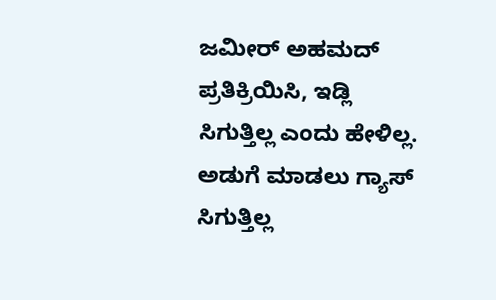ಜಮೀರ್ ಅಹಮದ್ ಪ್ರತಿಕ್ರಿಯಿಸಿ, ಇಡ್ಲಿ ಸಿಗುತ್ತಿಲ್ಲ ಎಂದು ಹೇಳಿಲ್ಲ. ಅಡುಗೆ ಮಾಡಲು ಗ್ಯಾಸ್ ಸಿಗುತ್ತಿಲ್ಲ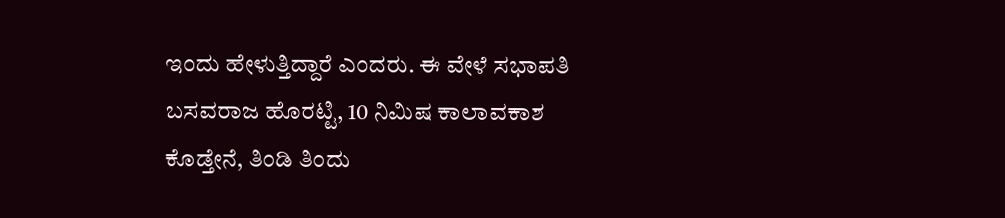ಇಂದು ಹೇಳುತ್ತಿದ್ದಾರೆ ಎಂದರು. ಈ ವೇಳೆ ಸಭಾಪತಿ ಬಸವರಾಜ ಹೊರಟ್ಟಿ, 10 ನಿಮಿಷ ಕಾಲಾವಕಾಶ ಕೊಡ್ತೇನೆ, ತಿಂಡಿ ತಿಂದು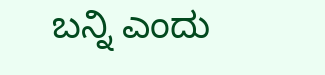ಬನ್ನಿ ಎಂದು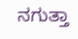ನಗುತ್ತಾ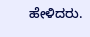ಹೇಳಿದರು.